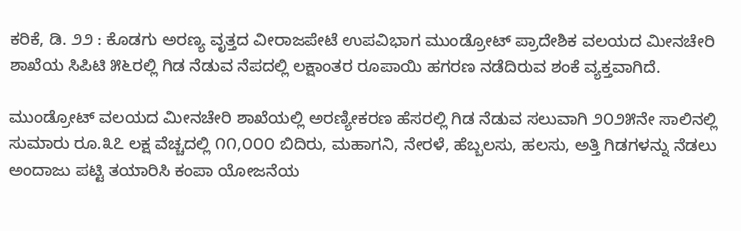ಕರಿಕೆ, ಡಿ. ೨೨ : ಕೊಡಗು ಅರಣ್ಯ ವೃತ್ತದ ವೀರಾಜಪೇಟೆ ಉಪವಿಭಾಗ ಮುಂಡ್ರೋಟ್ ಪ್ರಾದೇಶಿಕ ವಲಯದ ಮೀನಚೇರಿ ಶಾಖೆಯ ಸಿಪಿಟಿ ೫೬ರಲ್ಲಿ ಗಿಡ ನೆಡುವ ನೆಪದಲ್ಲಿ ಲಕ್ಷಾಂತರ ರೂಪಾಯಿ ಹಗರಣ ನಡೆದಿರುವ ಶಂಕೆ ವ್ಯಕ್ತವಾಗಿದೆ.

ಮುಂಡ್ರೋಟ್ ವಲಯದ ಮೀನಚೇರಿ ಶಾಖೆಯಲ್ಲಿ ಅರಣ್ಯೀಕರಣ ಹೆಸರಲ್ಲಿ ಗಿಡ ನೆಡುವ ಸಲುವಾಗಿ ೨೦೨೫ನೇ ಸಾಲಿನಲ್ಲಿ ಸುಮಾರು ರೂ.೩೭ ಲಕ್ಷ ವೆಚ್ಚದಲ್ಲಿ ೧೧,೦೦೦ ಬಿದಿರು, ಮಹಾಗನಿ, ನೇರಳೆ, ಹೆಬ್ಬಲಸು, ಹಲಸು, ಅತ್ತಿ ಗಿಡಗಳನ್ನು ನೆಡಲು ಅಂದಾಜು ಪಟ್ಟಿ ತಯಾರಿಸಿ ಕಂಪಾ ಯೋಜನೆಯ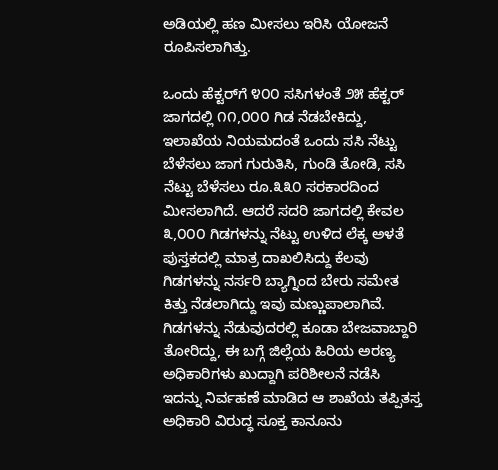ಅಡಿಯಲ್ಲಿ ಹಣ ಮೀಸಲು ಇರಿಸಿ ಯೋಜನೆ ರೂಪಿಸಲಾಗಿತ್ತು.

ಒಂದು ಹೆಕ್ಟರ್‌ಗೆ ೪೦೦ ಸಸಿಗಳಂತೆ ೨೫ ಹೆಕ್ಟರ್ ಜಾಗದಲ್ಲಿ ೧೧,೦೦೦ ಗಿಡ ನೆಡಬೇಕಿದ್ದು, ಇಲಾಖೆಯ ನಿಯಮದಂತೆ ಒಂದು ಸಸಿ ನೆಟ್ಟು ಬೆಳೆಸಲು ಜಾಗ ಗುರುತಿಸಿ, ಗುಂಡಿ ತೋಡಿ, ಸಸಿ ನೆಟ್ಟು ಬೆಳೆಸಲು ರೂ.೩೩೦ ಸರಕಾರದಿಂದ ಮೀಸಲಾಗಿದೆ. ಆದರೆ ಸದರಿ ಜಾಗದಲ್ಲಿ ಕೇವಲ ೩,೦೦೦ ಗಿಡಗಳನ್ನು ನೆಟ್ಟು ಉಳಿದ ಲೆಕ್ಕ ಅಳತೆ ಪುಸ್ತಕದಲ್ಲಿ ಮಾತ್ರ ದಾಖಲಿಸಿದ್ದು ಕೆಲವು ಗಿಡಗಳನ್ನು ನರ್ಸರಿ ಬ್ಯಾಗ್ನಿಂದ ಬೇರು ಸಮೇತ ಕಿತ್ತು ನೆಡಲಾಗಿದ್ದು ಇವು ಮಣ್ಣುಪಾಲಾಗಿವೆ. ಗಿಡಗಳನ್ನು ನೆಡುವುದರಲ್ಲಿ ಕೂಡಾ ಬೇಜವಾಬ್ದಾರಿ ತೋರಿದ್ದು, ಈ ಬಗ್ಗೆ ಜಿಲ್ಲೆಯ ಹಿರಿಯ ಅರಣ್ಯ ಅಧಿಕಾರಿಗಳು ಖುದ್ದಾಗಿ ಪರಿಶೀಲನೆ ನಡೆಸಿ ಇದನ್ನು ನಿರ್ವಹಣೆ ಮಾಡಿದ ಆ ಶಾಖೆಯ ತಪ್ಪಿತಸ್ತ ಅಧಿಕಾರಿ ವಿರುದ್ಧ ಸೂಕ್ತ ಕಾನೂನು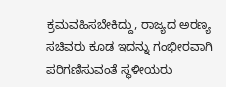ಕ್ರಮವಹಿಸಬೇಕಿದ್ದು, ರಾಜ್ಯದ ಅರಣ್ಯ ಸಚಿವರು ಕೂಡ ಇದನ್ನು ಗಂಭೀರವಾಗಿ ಪರಿಗಣಿಸುವಂತೆ ಸ್ಥಳೀಯರು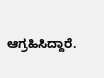ಆಗ್ರಹಿಸಿದ್ದಾರೆ.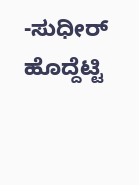-ಸುಧೀರ್ ಹೊದ್ದೆಟ್ಟಿ